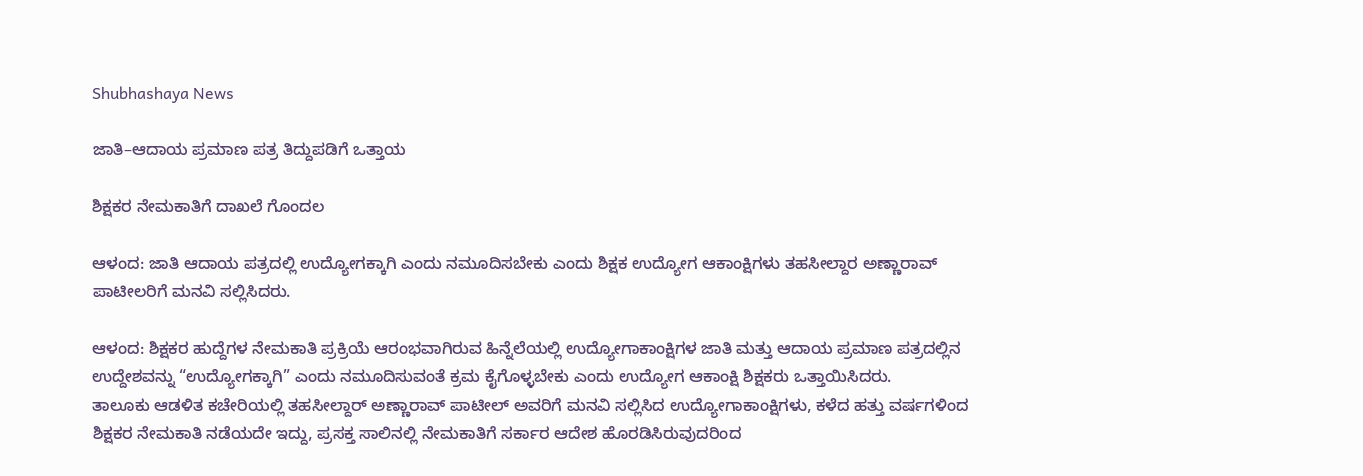Shubhashaya News

ಜಾತಿ–ಆದಾಯ ಪ್ರಮಾಣ ಪತ್ರ ತಿದ್ದುಪಡಿಗೆ ಒತ್ತಾಯ

ಶಿಕ್ಷಕರ ನೇಮಕಾತಿಗೆ ದಾಖಲೆ ಗೊಂದಲ

ಆಳಂದ: ಜಾತಿ ಆದಾಯ ಪತ್ರದಲ್ಲಿ ಉದ್ಯೋಗಕ್ಕಾಗಿ ಎಂದು ನಮೂದಿಸಬೇಕು ಎಂದು ಶಿಕ್ಷಕ ಉದ್ಯೋಗ ಆಕಾಂಕ್ಷಿಗಳು ತಹಸೀಲ್ದಾರ ಅಣ್ಣಾರಾವ್ ಪಾಟೀಲರಿಗೆ ಮನವಿ ಸಲ್ಲಿಸಿದರು.

ಆಳಂದ: ಶಿಕ್ಷಕರ ಹುದ್ದೆಗಳ ನೇಮಕಾತಿ ಪ್ರಕ್ರಿಯೆ ಆರಂಭವಾಗಿರುವ ಹಿನ್ನೆಲೆಯಲ್ಲಿ ಉದ್ಯೋಗಾಕಾಂಕ್ಷಿಗಳ ಜಾತಿ ಮತ್ತು ಆದಾಯ ಪ್ರಮಾಣ ಪತ್ರದಲ್ಲಿನ ಉದ್ದೇಶವನ್ನು “ಉದ್ಯೋಗಕ್ಕಾಗಿ” ಎಂದು ನಮೂದಿಸುವಂತೆ ಕ್ರಮ ಕೈಗೊಳ್ಳಬೇಕು ಎಂದು ಉದ್ಯೋಗ ಆಕಾಂಕ್ಷಿ ಶಿಕ್ಷಕರು ಒತ್ತಾಯಿಸಿದರು.
ತಾಲೂಕು ಆಡಳಿತ ಕಚೇರಿಯಲ್ಲಿ ತಹಸೀಲ್ದಾರ್ ಅಣ್ಣಾರಾವ್ ಪಾಟೀಲ್ ಅವರಿಗೆ ಮನವಿ ಸಲ್ಲಿಸಿದ ಉದ್ಯೋಗಾಕಾಂಕ್ಷಿಗಳು, ಕಳೆದ ಹತ್ತು ವರ್ಷಗಳಿಂದ ಶಿಕ್ಷಕರ ನೇಮಕಾತಿ ನಡೆಯದೇ ಇದ್ದು, ಪ್ರಸಕ್ತ ಸಾಲಿನಲ್ಲಿ ನೇಮಕಾತಿಗೆ ಸರ್ಕಾರ ಆದೇಶ ಹೊರಡಿಸಿರುವುದರಿಂದ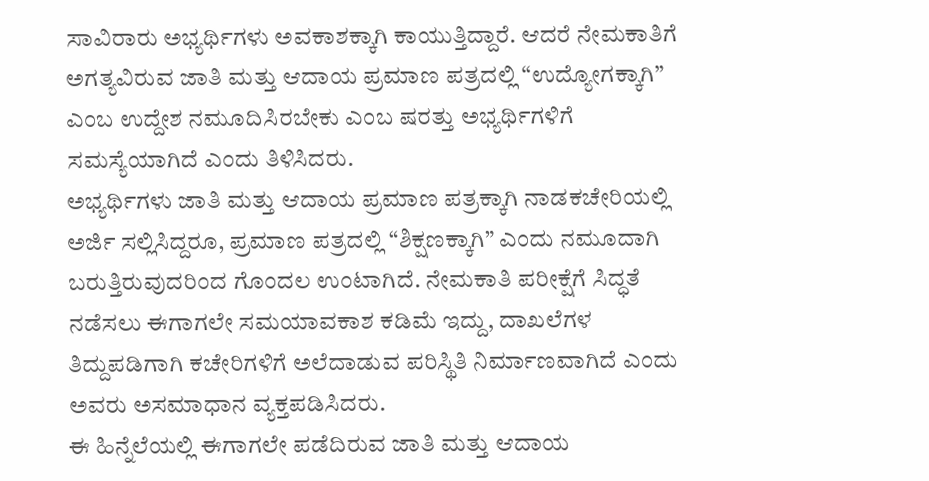ಸಾವಿರಾರು ಅಭ್ಯರ್ಥಿಗಳು ಅವಕಾಶಕ್ಕಾಗಿ ಕಾಯುತ್ತಿದ್ದಾರೆ. ಆದರೆ ನೇಮಕಾತಿಗೆ ಅಗತ್ಯವಿರುವ ಜಾತಿ ಮತ್ತು ಆದಾಯ ಪ್ರಮಾಣ ಪತ್ರದಲ್ಲಿ “ಉದ್ಯೋಗಕ್ಕಾಗಿ” ಎಂಬ ಉದ್ದೇಶ ನಮೂದಿಸಿರಬೇಕು ಎಂಬ ಷರತ್ತು ಅಭ್ಯರ್ಥಿಗಳಿಗೆ ಸಮಸ್ಯೆಯಾಗಿದೆ ಎಂದು ತಿಳಿಸಿದರು.
ಅಭ್ಯರ್ಥಿಗಳು ಜಾತಿ ಮತ್ತು ಆದಾಯ ಪ್ರಮಾಣ ಪತ್ರಕ್ಕಾಗಿ ನಾಡಕಚೇರಿಯಲ್ಲಿ ಅರ್ಜಿ ಸಲ್ಲಿಸಿದ್ದರೂ, ಪ್ರಮಾಣ ಪತ್ರದಲ್ಲಿ “ಶಿಕ್ಷಣಕ್ಕಾಗಿ” ಎಂದು ನಮೂದಾಗಿ ಬರುತ್ತಿರುವುದರಿಂದ ಗೊಂದಲ ಉಂಟಾಗಿದೆ. ನೇಮಕಾತಿ ಪರೀಕ್ಷೆಗೆ ಸಿದ್ಧತೆ ನಡೆಸಲು ಈಗಾಗಲೇ ಸಮಯಾವಕಾಶ ಕಡಿಮೆ ಇದ್ದು, ದಾಖಲೆಗಳ ತಿದ್ದುಪಡಿಗಾಗಿ ಕಚೇರಿಗಳಿಗೆ ಅಲೆದಾಡುವ ಪರಿಸ್ಥಿತಿ ನಿರ್ಮಾಣವಾಗಿದೆ ಎಂದು ಅವರು ಅಸಮಾಧಾನ ವ್ಯಕ್ತಪಡಿಸಿದರು.
ಈ ಹಿನ್ನೆಲೆಯಲ್ಲಿ ಈಗಾಗಲೇ ಪಡೆದಿರುವ ಜಾತಿ ಮತ್ತು ಆದಾಯ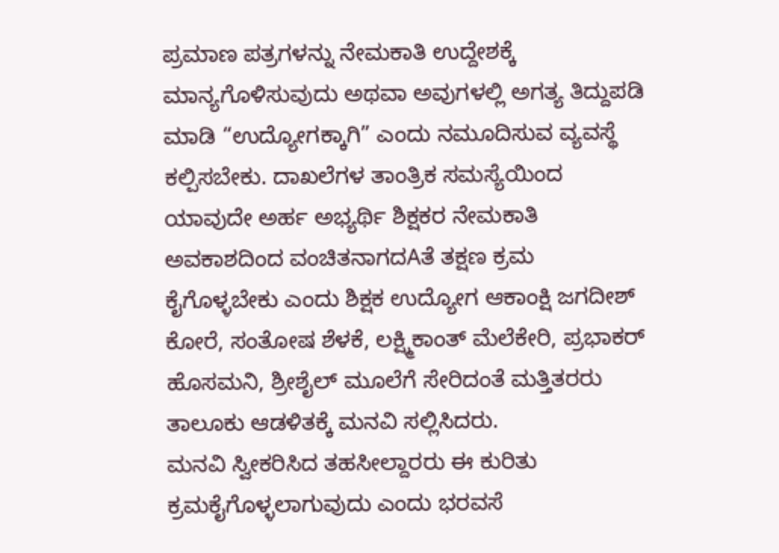ಪ್ರಮಾಣ ಪತ್ರಗಳನ್ನು ನೇಮಕಾತಿ ಉದ್ದೇಶಕ್ಕೆ ಮಾನ್ಯಗೊಳಿಸುವುದು ಅಥವಾ ಅವುಗಳಲ್ಲಿ ಅಗತ್ಯ ತಿದ್ದುಪಡಿ ಮಾಡಿ “ಉದ್ಯೋಗಕ್ಕಾಗಿ” ಎಂದು ನಮೂದಿಸುವ ವ್ಯವಸ್ಥೆ ಕಲ್ಪಿಸಬೇಕು. ದಾಖಲೆಗಳ ತಾಂತ್ರಿಕ ಸಮಸ್ಯೆಯಿಂದ ಯಾವುದೇ ಅರ್ಹ ಅಭ್ಯರ್ಥಿ ಶಿಕ್ಷಕರ ನೇಮಕಾತಿ ಅವಕಾಶದಿಂದ ವಂಚಿತನಾಗದAತೆ ತಕ್ಷಣ ಕ್ರಮ ಕೈಗೊಳ್ಳಬೇಕು ಎಂದು ಶಿಕ್ಷಕ ಉದ್ಯೋಗ ಆಕಾಂಕ್ಷಿ ಜಗದೀಶ್ ಕೋರೆ, ಸಂತೋಷ ಶೆಳಕೆ, ಲಕ್ಷ್ಮಿಕಾಂತ್ ಮೆಲೆಕೇರಿ, ಪ್ರಭಾಕರ್ ಹೊಸಮನಿ, ಶ್ರೀಶೈಲ್ ಮೂಲೆಗೆ ಸೇರಿದಂತೆ ಮತ್ತಿತರರು ತಾಲೂಕು ಆಡಳಿತಕ್ಕೆ ಮನವಿ ಸಲ್ಲಿಸಿದರು.
ಮನವಿ ಸ್ವೀಕರಿಸಿದ ತಹಸೀಲ್ದಾರರು ಈ ಕುರಿತು ಕ್ರಮಕೈಗೊಳ್ಳಲಾಗುವುದು ಎಂದು ಭರವಸೆ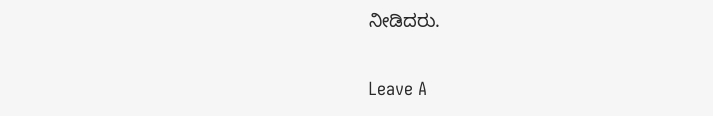ನೀಡಿದರು.

Leave A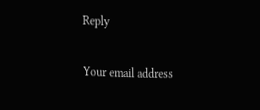Reply

Your email address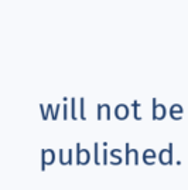will not be published.